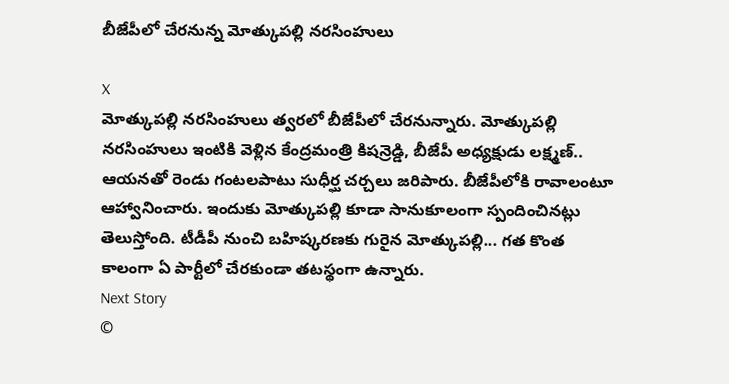బీజేపీలో చేరనున్న మోత్కుపల్లి నరసింహులు

X
మోత్కుపల్లి నరసింహులు త్వరలో బీజేపీలో చేరనున్నారు. మోత్కుపల్లి నరసింహులు ఇంటికి వెళ్లిన కేంద్రమంత్రి కిషన్రెడ్డి, బీజేపీ అధ్యక్షుడు లక్ష్మణ్.. ఆయనతో రెండు గంటలపాటు సుధీర్ఘ చర్చలు జరిపారు. బీజేపీలోకి రావాలంటూ ఆహ్వానించారు. ఇందుకు మోత్కుపల్లి కూడా సానుకూలంగా స్పందించినట్లు తెలుస్తోంది. టీడీపీ నుంచి బహిష్కరణకు గురైన మోత్కుపల్లి... గత కొంత కాలంగా ఏ పార్టీలో చేరకుండా తటస్థంగా ఉన్నారు.
Next Story
©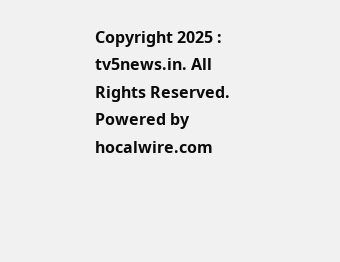Copyright 2025 : tv5news.in. All Rights Reserved. Powered by hocalwire.com